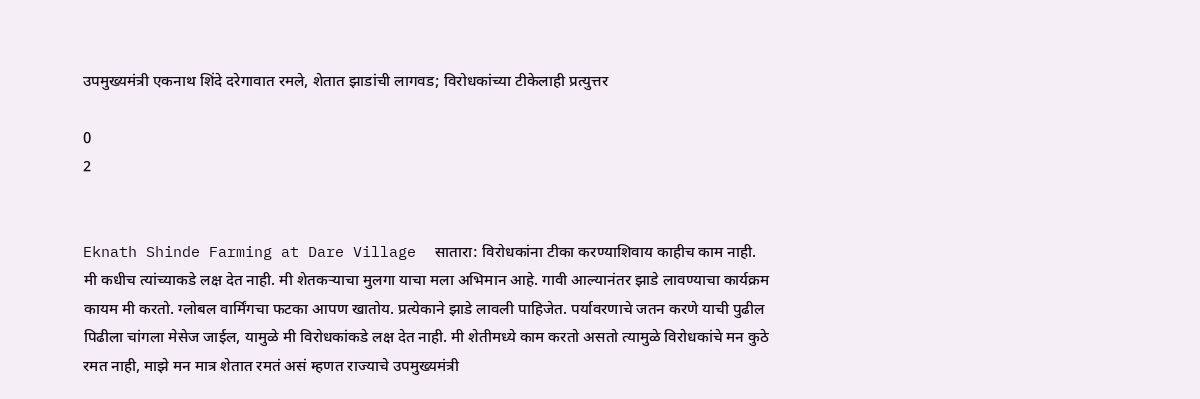उपमुख्यमंत्री एकनाथ शिंदे दरेगावात रमले, शेतात झाडांची लागवड; विरोधकांच्या टीकेलाही प्रत्युत्तर

0
2


Eknath Shinde Farming at Dare Village  सातारा: विरोधकांना टीका करण्याशिवाय काहीच काम नाही. मी कधीच त्यांच्याकडे लक्ष देत नाही. मी शेतकऱ्याचा मुलगा याचा मला अभिमान आहे. गावी आल्यानंतर झाडे लावण्याचा कार्यक्रम कायम मी करतो. ग्लोबल वार्मिंगचा फटका आपण खातोय. प्रत्येकाने झाडे लावली पाहिजेत. पर्यावरणाचे जतन करणे याची पुढील पिढीला चांगला मेसेज जाईल, यामुळे मी विरोधकांकडे लक्ष देत नाही. मी शेतीमध्ये काम करतो असतो त्यामुळे विरोधकांचे मन कुठे रमत नाही, माझे मन मात्र शेतात रमतं असं म्हणत राज्याचे उपमुख्यमंत्री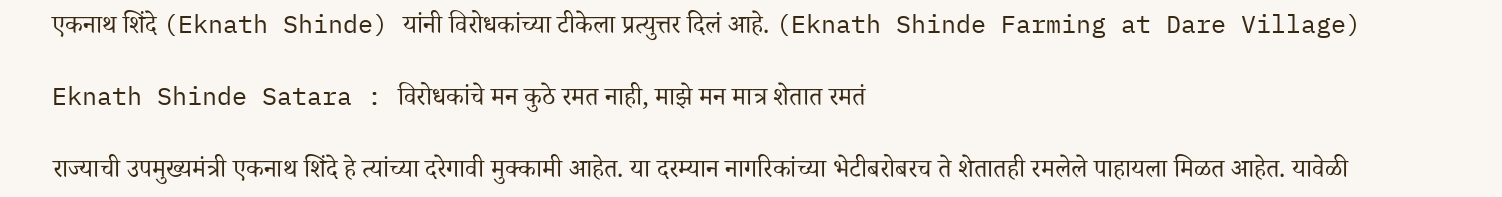एकनाथ शिंदे (Eknath Shinde) यांनी विरोधकांच्या टीकेला प्रत्युत्तर दिलं आहे. (Eknath Shinde Farming at Dare Village)

Eknath Shinde Satara : विरोधकांचे मन कुठे रमत नाही, माझे मन मात्र शेतात रमतं

राज्याची उपमुख्यमंत्री एकनाथ शिंदे हे त्यांच्या दरेगावी मुक्कामी आहेत. या दरम्यान नागरिकांच्या भेटीबरोबरच ते शेतातही रमलेले पाहायला मिळत आहेत. यावेळी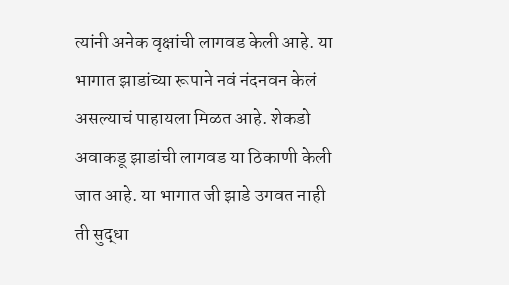त्यांनी अनेक वृक्षांची लागवड केली आहे. या भागात झाडांच्या रूपाने नवं नंदनवन केलं असल्याचं पाहायला मिळत आहे. शेकडो अवाकडू झाडांची लागवड या ठिकाणी केली जात आहे. या भागात जी झाडे उगवत नाही ती सुद्धा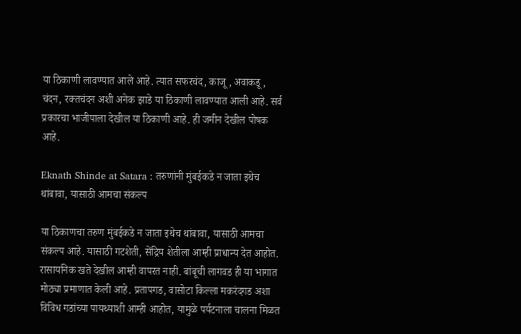या ठिकाणी लावण्यात आले आहे. त्यात सफरचंद, काजू, अवाकडू , चंदन, रक्तचंदन अशी अनेक झाडे या ठिकाणी लावण्यात आली आहे. सर्व प्रकारचा भाजीपाला देखील या ठिकाणी आहे. ही जमीन देखील पोषक आहे.

Eknath Shinde at Satara : तरुणांनी मुंबईकडे न जाता इथेच थांबावा, यासाठी आमचा संकल्प

या ठिकाणचा तरुण मुंबईकडे न जाता इथेच थांबावा, यासाठी आमचा संकल्प आहे. यासाठी गटशेती, सेंद्रिय शेतीला आम्ही प्राधान्य देत आहोत. रासायनिक खते देखील आम्ही वापरत नाही. बांबूची लागवड ही या भागात मोठ्या प्रमाणात केली आहे. प्रतापगड, वासोटा किल्ला मकरंदगड अशा विविध गडांच्या पायथ्याशी आम्ही आहोत, यामुळे पर्यटनाला चालना मिळत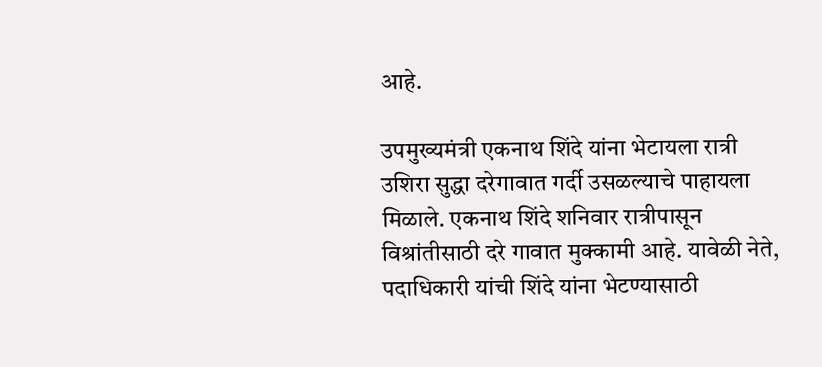आहे.

उपमुख्यमंत्री एकनाथ शिंदे यांना भेटायला रात्री उशिरा सुद्धा दरेगावात गर्दी उसळल्याचे पाहायला मिळाले. एकनाथ शिंदे शनिवार रात्रीपासून विश्रांतीसाठी दरे गावात मुक्कामी आहे. यावेळी नेते, पदाधिकारी यांची शिंदे यांना भेटण्यासाठी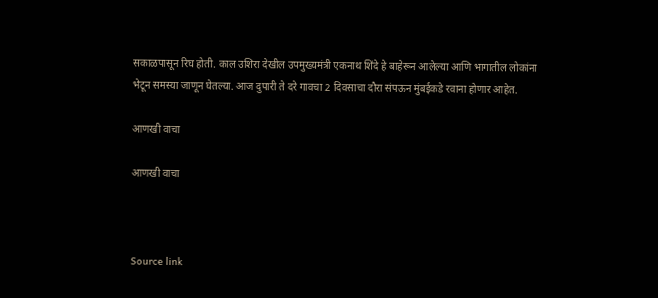सकाळपासून रिघ होती. काल उशिरा देखील उपमुख्यमंत्री एकनाथ शिंदे हे बाहेरून आलेल्या आणि भागातील लोकांना भेटून समस्या जाणून घेतल्या. आज दुपारी ते दरे गावचा 2 दिवसाचा दौरा संपऊन मुंबईकडे रवाना होणार आहेत.

आणखी वाचा

आणखी वाचा



Source link